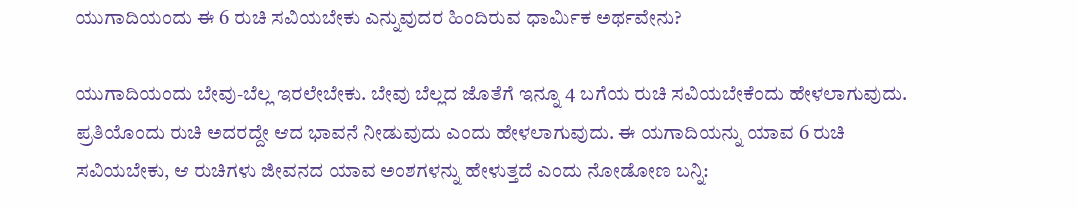ಯುಗಾದಿಯಂದು ಈ 6 ರುಚಿ ಸವಿಯಬೇಕು ಎನ್ನುವುದರ ಹಿಂದಿರುವ ಧಾರ್ಮಿಕ ಅರ್ಥವೇನು?

ಯುಗಾದಿಯಂದು ಬೇವು-ಬೆಲ್ಲ ಇರಲೇಬೇಕು. ಬೇವು ಬೆಲ್ಲದ ಜೊತೆಗೆ ಇನ್ನೂ 4 ಬಗೆಯ ರುಚಿ ಸವಿಯಬೇಕೆಂದು ಹೇಳಲಾಗುವುದು. ಪ್ರತಿಯೊಂದು ರುಚಿ ಅದರದ್ದೇ ಆದ ಭಾವನೆ ನೀಡುವುದು ಎಂದು ಹೇಳಲಾಗುವುದು. ಈ ಯಗಾದಿಯನ್ನು ಯಾವ 6 ರುಚಿ ಸವಿಯಬೇಕು, ಆ ರುಚಿಗಳು ಜೀವನದ ಯಾವ ಅಂಶಗಳನ್ನು ಹೇಳುತ್ತದೆ ಎಂದು ನೋಡೋಣ ಬನ್ನಿ: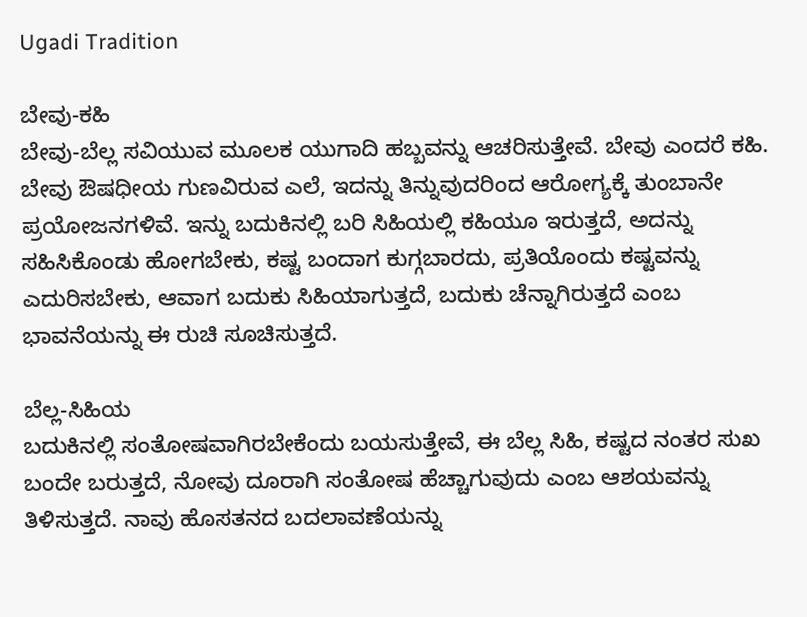Ugadi Tradition

ಬೇವು-ಕಹಿ
ಬೇವು-ಬೆಲ್ಲ ಸವಿಯುವ ಮೂಲಕ ಯುಗಾದಿ ಹಬ್ಬವನ್ನು ಆಚರಿಸುತ್ತೇವೆ. ಬೇವು ಎಂದರೆ ಕಹಿ. ಬೇವು ಔಷಧೀಯ ಗುಣವಿರುವ ಎಲೆ, ಇದನ್ನು ತಿನ್ನುವುದರಿಂದ ಆರೋಗ್ಯಕ್ಕೆ ತುಂಬಾನೇ ಪ್ರಯೋಜನಗಳಿವೆ. ಇನ್ನು ಬದುಕಿನಲ್ಲಿ ಬರಿ ಸಿಹಿಯಲ್ಲಿ ಕಹಿಯೂ ಇರುತ್ತದೆ, ಅದನ್ನು ಸಹಿಸಿಕೊಂಡು ಹೋಗಬೇಕು, ಕಷ್ಟ ಬಂದಾಗ ಕುಗ್ಗಬಾರದು, ಪ್ರತಿಯೊಂದು ಕಷ್ಟವನ್ನು ಎದುರಿಸಬೇಕು, ಆವಾಗ ಬದುಕು ಸಿಹಿಯಾಗುತ್ತದೆ, ಬದುಕು ಚೆನ್ನಾಗಿರುತ್ತದೆ ಎಂಬ ಭಾವನೆಯನ್ನು ಈ ರುಚಿ ಸೂಚಿಸುತ್ತದೆ.

ಬೆಲ್ಲ-ಸಿಹಿಯ
ಬದುಕಿನಲ್ಲಿ ಸಂತೋಷವಾಗಿರಬೇಕೆಂದು ಬಯಸುತ್ತೇವೆ, ಈ ಬೆಲ್ಲ ಸಿಹಿ, ಕಷ್ಟದ ನಂತರ ಸುಖ ಬಂದೇ ಬರುತ್ತದೆ, ನೋವು ದೂರಾಗಿ ಸಂತೋಷ ಹೆಚ್ಚಾಗುವುದು ಎಂಬ ಆಶಯವನ್ನು ತಿಳಿಸುತ್ತದೆ. ನಾವು ಹೊಸತನದ ಬದಲಾವಣೆಯನ್ನು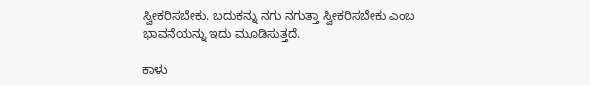ಸ್ವೀಕರಿಸಬೇಕು. ಬದುಕನ್ನು ನಗು ನಗುತ್ತಾ ಸ್ವೀಕರಿಸಬೇಕು ಎಂಬ ಭಾವನೆಯನ್ನು ಇದು ಮೂಡಿಸುತ್ತದೆ.

ಕಾಳು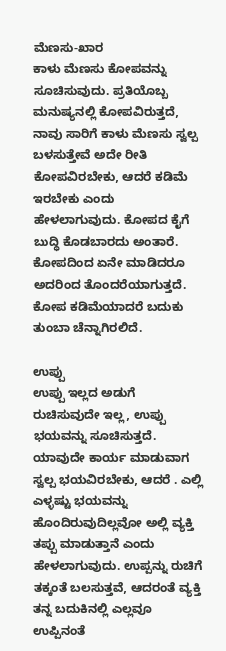ಮೆಣಸು-ಖಾರ
ಕಾಳು ಮೆಣಸು ಕೋಪವನ್ನು ಸೂಚಿಸುವುದು. ಪ್ರತಿಯೊಬ್ಬ ಮನುಷ್ಯನಲ್ಲಿ ಕೋಪವಿರುತ್ತದೆ, ನಾವು ಸಾರಿಗೆ ಕಾಳು ಮೆಣಸು ಸ್ವಲ್ಪ ಬಳಸುತ್ತೇವೆ ಅದೇ ರೀತಿ ಕೋಪವಿರಬೇಕು, ಆದರೆ ಕಡಿಮೆ ಇರಬೇಕು ಎಂದು ಹೇಳಲಾಗುವುದು. ಕೋಪದ ಕೈಗೆ ಬುದ್ಧಿ ಕೊಡಬಾರದು ಅಂತಾರೆ. ಕೋಪದಿಂದ ಏನೇ ಮಾಡಿದರೂ ಅದರಿಂದ ತೊಂದರೆಯಾಗುತ್ತದೆ. ಕೋಪ ಕಡಿಮೆಯಾದರೆ ಬದುಕು ತುಂಬಾ ಚೆನ್ನಾಗಿರಲಿದೆ.

ಉಪ್ಪು
ಉಪ್ಪು ಇಲ್ಲದ ಅಡುಗೆ ರುಚಿಸುವುದೇ ಇಲ್ಲ, ಉಪ್ಪು ಭಯವನ್ನು ಸೂಚಿಸುತ್ತದೆ. ಯಾವುದೇ ಕಾರ್ಯ ಮಾಡುವಾಗ ಸ್ವಲ್ಪ ಭಯವಿರಬೇಕು, ಆದರೆ . ಎಲ್ಲಿ ಎಳ್ಳಷ್ಟು ಭಯವನ್ನು ಹೊಂದಿರುವುದಿಲ್ಲವೋ ಅಲ್ಲಿ ವ್ಯಕ್ತಿ ತಪ್ಪು ಮಾಡುತ್ತಾನೆ ಎಂದು ಹೇಳಲಾಗುವುದು. ಉಪ್ಪನ್ನು ರುಚಿಗೆ ತಕ್ಕಂತೆ ಬಲಸುತ್ತವೆ, ಆದರಂತೆ ವ್ಯಕ್ತಿ ತನ್ನ ಬದುಕಿನಲ್ಲಿ ಎಲ್ಲವೂ ಉಪ್ಪಿನಂತೆ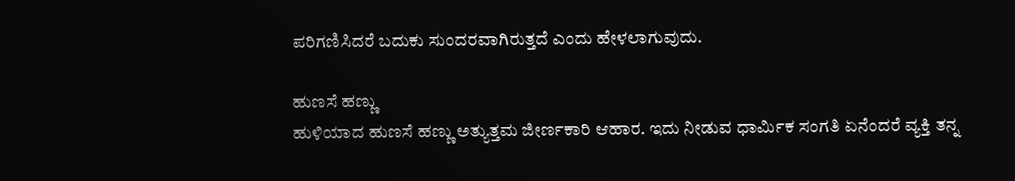ಪರಿಗಣಿಸಿದರೆ ಬದುಕು ಸುಂದರವಾಗಿರುತ್ತದೆ ಎಂದು ಹೇಳಲಾಗುವುದು.

ಹುಣಸೆ ಹಣ್ಣು
ಹುಳಿಯಾದ ಹುಣಸೆ ಹಣ್ಣು ಅತ್ಯುತ್ತಮ ಜೀರ್ಣಕಾರಿ ಆಹಾರ. ಇದು ನೀಡುವ ಧಾರ್ಮಿಕ ಸಂಗತಿ ಏನೆಂದರೆ ವ್ಯಕ್ತಿ ತನ್ನ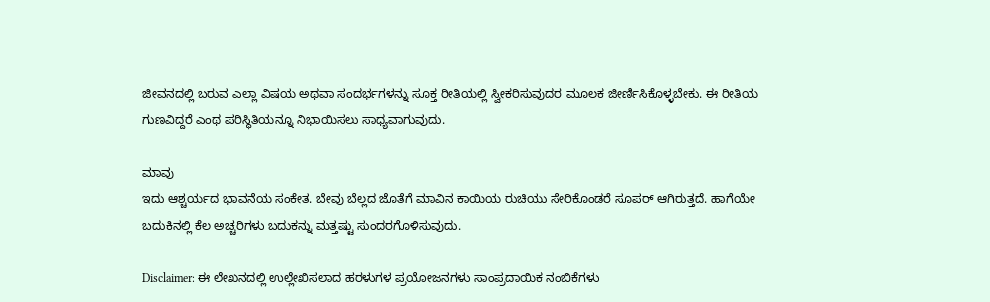ಜೀವನದಲ್ಲಿ ಬರುವ ಎಲ್ಲಾ ವಿಷಯ ಅಥವಾ ಸಂದರ್ಭಗಳನ್ನು ಸೂಕ್ತ ರೀತಿಯಲ್ಲಿ ಸ್ವೀಕರಿಸುವುದರ ಮೂಲಕ ಜೀರ್ಣಿಸಿಕೊಳ್ಳಬೇಕು. ಈ ರೀತಿಯ ಗುಣವಿದ್ದರೆ ಎಂಥ ಪರಿಸ್ಥಿತಿಯನ್ನೂ ನಿಭಾಯಿಸಲು ಸಾಧ್ಯವಾಗುವುದು.

ಮಾವು
ಇದು ಆಶ್ಚರ್ಯದ ಭಾವನೆಯ ಸಂಕೇತ. ಬೇವು ಬೆಲ್ಲದ ಜೊತೆಗೆ ಮಾವಿನ ಕಾಯಿಯ ರುಚಿಯು ಸೇರಿಕೊಂಡರೆ ಸೂಪರ್ ಆಗಿರುತ್ತದೆ. ಹಾಗೆಯೇ ಬದುಕಿನಲ್ಲಿ ಕೆಲ ಅಚ್ಚರಿಗಳು ಬದುಕನ್ನು ಮತ್ತಷ್ಟು ಸುಂದರಗೊಳಿಸುವುದು.

Disclaimer: ಈ ಲೇಖನದಲ್ಲಿ ಉಲ್ಲೇಖಿಸಲಾದ ಹರಳುಗಳ ಪ್ರಯೋಜನಗಳು ಸಾಂಪ್ರದಾಯಿಕ ನಂಬಿಕೆಗಳು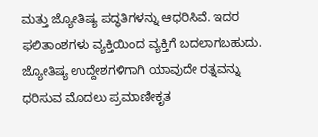ಮತ್ತು ಜ್ಯೋತಿಷ್ಯ ಪದ್ಧತಿಗಳನ್ನು ಆಧರಿಸಿವೆ. ಇದರ ಫಲಿತಾಂಶಗಳು ವ್ಯಕ್ತಿಯಿಂದ ವ್ಯಕ್ತಿಗೆ ಬದಲಾಗಬಹುದು. ಜ್ಯೋತಿಷ್ಯ ಉದ್ದೇಶಗಳಿಗಾಗಿ ಯಾವುದೇ ರತ್ನವನ್ನು ಧರಿಸುವ ಮೊದಲು ಪ್ರಮಾಣೀಕೃತ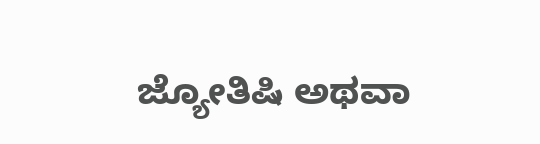ಜ್ಯೋತಿಷಿ ಅಥವಾ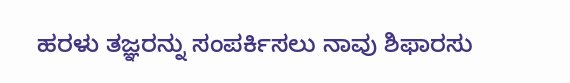ಹರಳು ತಜ್ಞರನ್ನು ಸಂಪರ್ಕಿಸಲು ನಾವು ಶಿಫಾರಸು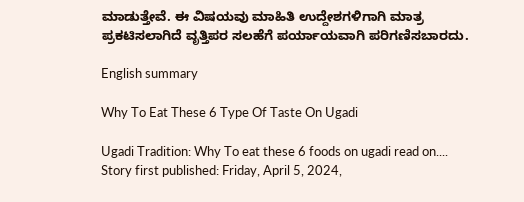ಮಾಡುತ್ತೇವೆ. ಈ ವಿಷಯವು ಮಾಹಿತಿ ಉದ್ದೇಶಗಳಿಗಾಗಿ ಮಾತ್ರ ಪ್ರಕಟಿಸಲಾಗಿದೆ ವೃತ್ತಿಪರ ಸಲಹೆಗೆ ಪರ್ಯಾಯವಾಗಿ ಪರಿಗಣಿಸಬಾರದು.

English summary

Why To Eat These 6 Type Of Taste On Ugadi

Ugadi Tradition: Why To eat these 6 foods on ugadi read on....
Story first published: Friday, April 5, 2024,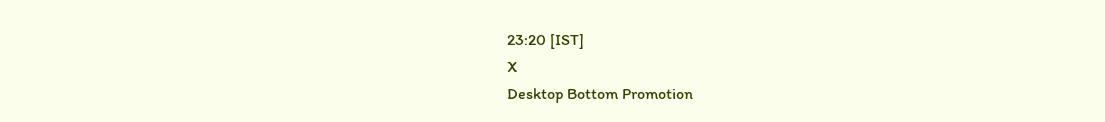23:20 [IST]
X
Desktop Bottom Promotion